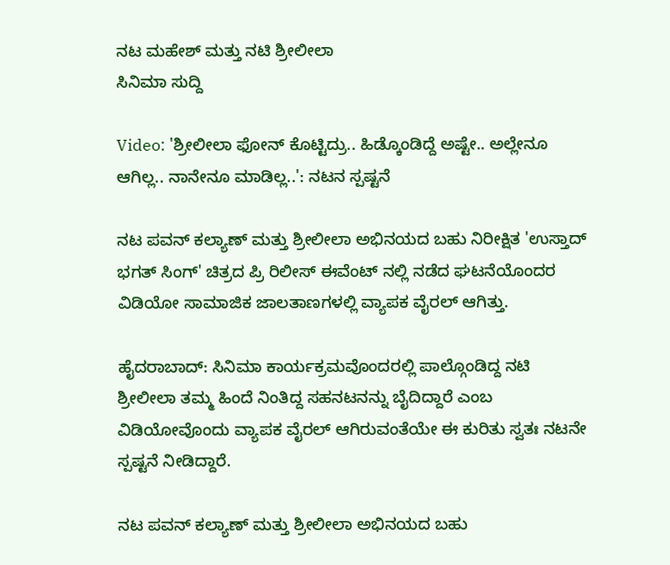ನಟ ಮಹೇಶ್ ಮತ್ತು ನಟಿ ಶ್ರೀಲೀಲಾ
ಸಿನಿಮಾ ಸುದ್ದಿ

Video: 'ಶ್ರೀಲೀಲಾ ಫೋನ್ ಕೊಟ್ಟಿದ್ರು.. ಹಿಡ್ಕೊಂಡಿದ್ದೆ ಅಷ್ಟೇ.. ಅಲ್ಲೇನೂ ಆಗಿಲ್ಲ.. ನಾನೇನೂ ಮಾಡಿಲ್ಲ..': ನಟನ ಸ್ಪಷ್ಟನೆ

ನಟ ಪವನ್ ಕಲ್ಯಾಣ್ ಮತ್ತು ಶ್ರೀಲೀಲಾ ಅಭಿನಯದ ಬಹು ನಿರೀಕ್ಷಿತ 'ಉಸ್ತಾದ್ ಭಗತ್ ಸಿಂಗ್' ಚಿತ್ರದ ಪ್ರಿ ರಿಲೀಸ್ ಈವೆಂಟ್ ನಲ್ಲಿ ನಡೆದ ಘಟನೆಯೊಂದರ ವಿಡಿಯೋ ಸಾಮಾಜಿಕ ಜಾಲತಾಣಗಳಲ್ಲಿ ವ್ಯಾಪಕ ವೈರಲ್ ಆಗಿತ್ತು.

ಹೈದರಾಬಾದ್: ಸಿನಿಮಾ ಕಾರ್ಯಕ್ರಮವೊಂದರಲ್ಲಿ ಪಾಲ್ಗೊಂಡಿದ್ದ ನಟಿ ಶ್ರೀಲೀಲಾ ತಮ್ಮ ಹಿಂದೆ ನಿಂತಿದ್ದ ಸಹನಟನನ್ನು ಬೈದಿದ್ದಾರೆ ಎಂಬ ವಿಡಿಯೋವೊಂದು ವ್ಯಾಪಕ ವೈರಲ್ ಆಗಿರುವಂತೆಯೇ ಈ ಕುರಿತು ಸ್ವತಃ ನಟನೇ ಸ್ಪಷ್ಟನೆ ನೀಡಿದ್ದಾರೆ.

ನಟ ಪವನ್ ಕಲ್ಯಾಣ್ ಮತ್ತು ಶ್ರೀಲೀಲಾ ಅಭಿನಯದ ಬಹು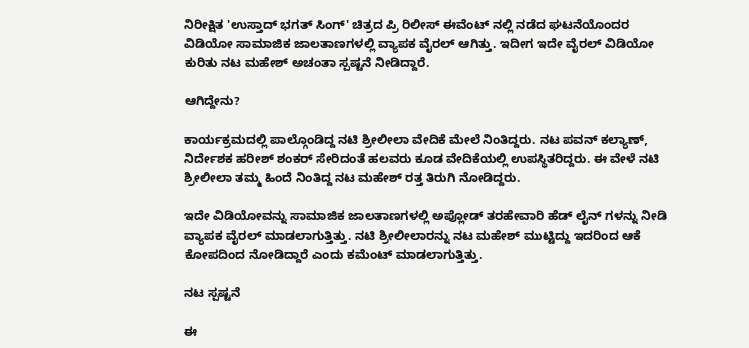ನಿರೀಕ್ಷಿತ 'ಉಸ್ತಾದ್ ಭಗತ್ ಸಿಂಗ್' ಚಿತ್ರದ ಪ್ರಿ ರಿಲೀಸ್ ಈವೆಂಟ್ ನಲ್ಲಿ ನಡೆದ ಘಟನೆಯೊಂದರ ವಿಡಿಯೋ ಸಾಮಾಜಿಕ ಜಾಲತಾಣಗಳಲ್ಲಿ ವ್ಯಾಪಕ ವೈರಲ್ ಆಗಿತ್ತು. ಇದೀಗ ಇದೇ ವೈರಲ್ ವಿಡಿಯೋ ಕುರಿತು ನಟ ಮಹೇಶ್ ಅಚಂತಾ ಸ್ಪಷ್ಟನೆ ನೀಡಿದ್ದಾರೆ.

ಆಗಿದ್ದೇನು?

ಕಾರ್ಯಕ್ರಮದಲ್ಲಿ ಪಾಲ್ಗೊಂಡಿದ್ದ ನಟಿ ಶ್ರೀಲೀಲಾ ವೇದಿಕೆ ಮೇಲೆ ನಿಂತಿದ್ದರು. ನಟ ಪವನ್ ಕಲ್ಯಾಣ್, ನಿರ್ದೇಶಕ ಹರೀಶ್ ಶಂಕರ್ ಸೇರಿದಂತೆ ಹಲವರು ಕೂಡ ವೇದಿಕೆಯಲ್ಲಿ ಉಪಸ್ಥಿತರಿದ್ದರು. ಈ ವೇಳೆ ನಟಿ ಶ್ರೀಲೀಲಾ ತಮ್ಮ ಹಿಂದೆ ನಿಂತಿದ್ದ ನಟ ಮಹೇಶ್ ರತ್ತ ತಿರುಗಿ ನೋಡಿದ್ದರು.

ಇದೇ ವಿಡಿಯೋವನ್ನು ಸಾಮಾಜಿಕ ಜಾಲತಾಣಗಳಲ್ಲಿ ಅಪ್ಲೋಡ್ ತರಹೇವಾರಿ ಹೆಡ್ ಲೈನ್ ಗಳನ್ನು ನೀಡಿ ವ್ಯಾಪಕ ವೈರಲ್ ಮಾಡಲಾಗುತ್ತಿತ್ತು. ನಟಿ ಶ್ರೀಲೀಲಾರನ್ನು ನಟ ಮಹೇಶ್ ಮುಟ್ಟಿದ್ದು ಇದರಿಂದ ಆಕೆ ಕೋಪದಿಂದ ನೋಡಿದ್ದಾರೆ ಎಂದು ಕಮೆಂಟ್ ಮಾಡಲಾಗುತ್ತಿತ್ತು.

ನಟ ಸ್ಪಷ್ಟನೆ

ಈ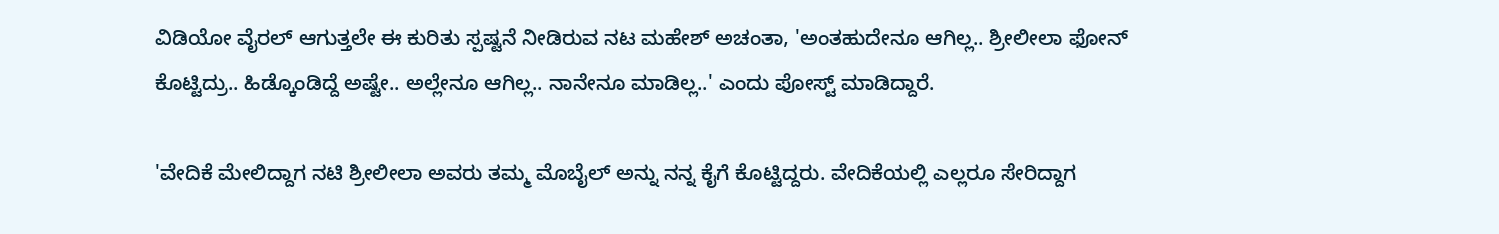ವಿಡಿಯೋ ವೈರಲ್ ಆಗುತ್ತಲೇ ಈ ಕುರಿತು ಸ್ಪಷ್ಟನೆ ನೀಡಿರುವ ನಟ ಮಹೇಶ್ ಅಚಂತಾ, 'ಅಂತಹುದೇನೂ ಆಗಿಲ್ಲ.. ಶ್ರೀಲೀಲಾ ಫೋನ್ ಕೊಟ್ಟಿದ್ರು.. ಹಿಡ್ಕೊಂಡಿದ್ದೆ ಅಷ್ಟೇ.. ಅಲ್ಲೇನೂ ಆಗಿಲ್ಲ.. ನಾನೇನೂ ಮಾಡಿಲ್ಲ..' ಎಂದು ಪೋಸ್ಟ್ ಮಾಡಿದ್ದಾರೆ.

'ವೇದಿಕೆ ಮೇಲಿದ್ದಾಗ ನಟಿ ಶ್ರೀಲೀಲಾ ಅವರು ತಮ್ಮ ಮೊಬೈಲ್ ಅನ್ನು ನನ್ನ ಕೈಗೆ ಕೊಟ್ಟಿದ್ದರು. ವೇದಿಕೆಯಲ್ಲಿ ಎಲ್ಲರೂ ಸೇರಿದ್ದಾಗ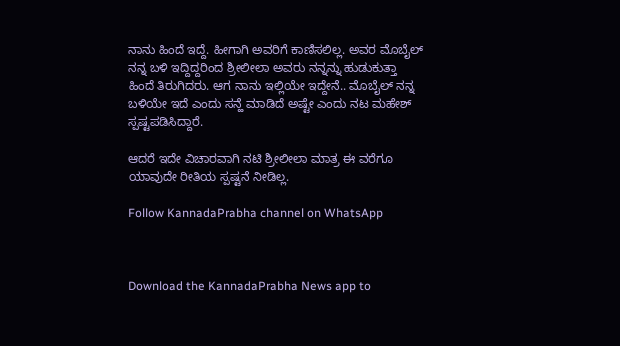ನಾನು ಹಿಂದೆ ಇದ್ದೆ. ಹೀಗಾಗಿ ಅವರಿಗೆ ಕಾಣಿಸಲಿಲ್ಲ. ಅವರ ಮೊಬೈಲ್ ನನ್ನ ಬಳಿ ಇದ್ದಿದ್ದರಿಂದ ಶ್ರೀಲೀಲಾ ಅವರು ನನ್ನನ್ನು ಹುಡುಕುತ್ತಾ ಹಿಂದೆ ತಿರುಗಿದರು. ಆಗ ನಾನು ಇಲ್ಲಿಯೇ ಇದ್ದೇನೆ.. ಮೊಬೈಲ್ ನನ್ನ ಬಳಿಯೇ ಇದೆ ಎಂದು ಸನ್ಹೆ ಮಾಡಿದೆ ಅಷ್ಟೇ ಎಂದು ನಟ ಮಹೇಶ್ ಸ್ಪಷ್ಟಪಡಿಸಿದ್ದಾರೆ.

ಆದರೆ ಇದೇ ವಿಚಾರವಾಗಿ ನಟಿ ಶ್ರೀಲೀಲಾ ಮಾತ್ರ ಈ ವರೆಗೂ ಯಾವುದೇ ರೀತಿಯ ಸ್ಪಷ್ಟನೆ ನೀಡಿಲ್ಲ.

Follow KannadaPrabha channel on WhatsApp



Download the KannadaPrabha News app to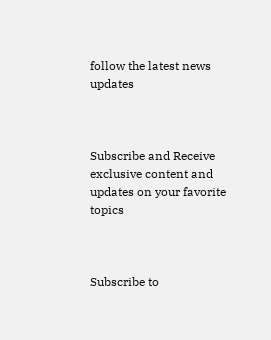follow the latest news updates



Subscribe and Receive exclusive content and updates on your favorite topics



Subscribe to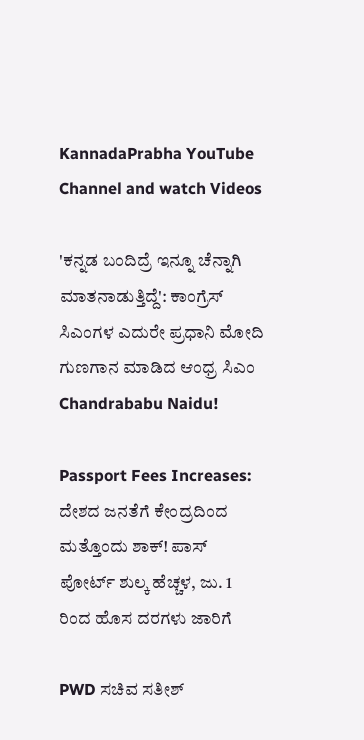KannadaPrabha YouTube Channel and watch Videos

'ಕನ್ನಡ ಬಂದಿದ್ರೆ ಇನ್ನೂ ಚೆನ್ನಾಗಿ ಮಾತನಾಡುತ್ತಿದ್ದೆ': ಕಾಂಗ್ರೆಸ್ ಸಿಎಂಗಳ ಎದುರೇ ಪ್ರಧಾನಿ ಮೋದಿ ಗುಣಗಾನ ಮಾಡಿದ ಆಂಧ್ರ ಸಿಎಂ Chandrababu Naidu!

Passport Fees Increases: ದೇಶದ ಜನತೆಗೆ ಕೇಂದ್ರದಿಂದ ಮತ್ತೊಂದು ಶಾಕ್! ಪಾಸ್ ಪೋರ್ಟ್ ಶುಲ್ಕ ಹೆಚ್ಚಳ, ಜು. 1 ರಿಂದ ಹೊಸ ದರಗಳು ಜಾರಿಗೆ

PWD ಸಚಿವ ಸತೀಶ್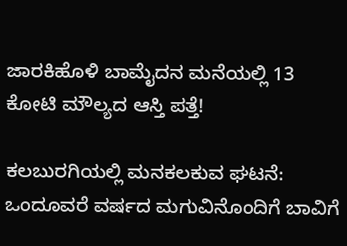ಜಾರಕಿಹೊಳಿ ಬಾಮೈದನ ಮನೆಯಲ್ಲಿ 13 ಕೋಟಿ ಮೌಲ್ಯದ ಆಸ್ತಿ ಪತ್ತೆ!

ಕಲಬುರಗಿಯಲ್ಲಿ ಮನಕಲಕುವ ಘಟನೆ: ಒಂದೂವರೆ ವರ್ಷದ ಮಗುವಿನೊಂದಿಗೆ ಬಾವಿಗೆ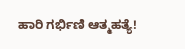ಹಾರಿ ಗರ್ಭಿಣಿ ಆತ್ಮಹತ್ಯೆ!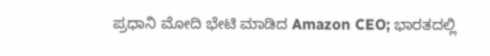ಪ್ರಧಾನಿ ಮೋದಿ ಭೇಟಿ ಮಾಡಿದ Amazon CEO; ಭಾರತದಲ್ಲಿ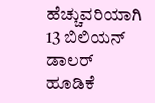ಹೆಚ್ಚುವರಿಯಾಗಿ 13 ಬಿಲಿಯನ್ ಡಾಲರ್ ಹೂಡಿಕೆ